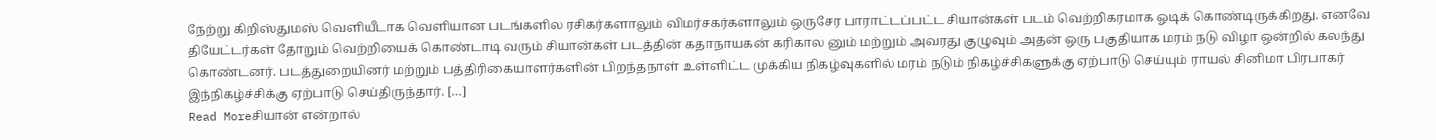நேற்று கிறிஸ்துமஸ் வெளியீடாக வெளியான படங்களில ரசிகர்களாலும் விமர்சகர்களாலும் ஒருசேர பாராட்டப்பட்ட சியான்கள் படம் வெற்றிகரமாக ஓடிக் கொண்டிருக்கிறது. எனவே தியேட்டர்கள் தோறும் வெற்றியைக் கொண்டாடி வரும் சியான்கள் படத்தின் கதாநாயகன் கரிகால னும் மற்றும் அவரது குழுவும் அதன் ஒரு பகுதியாக மரம் நடு விழா ஒன்றில் கலந்து கொண்டனர். படத்துறையினர் மற்றும் பத்திரிகையாளர்களின் பிறந்தநாள் உள்ளிட்ட முக்கிய நிகழ்வுகளில் மரம் நடும் நிகழ்ச்சிகளுக்கு ஏற்பாடு செய்யும் ராயல் சினிமா பிரபாகர் இந்நிகழ்ச்சிக்கு ஏற்பாடு செய்திருந்தார். […]
Read Moreசியான் என்றால்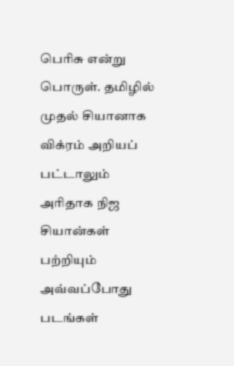பெரிசு என்று பொருள். தமிழில் முதல் சியானாக விக்ரம் அறியப் பட்டாலும் அரிதாக நிஜ சியான்கள் பற்றியும் அவ்வப்போது படங்கள்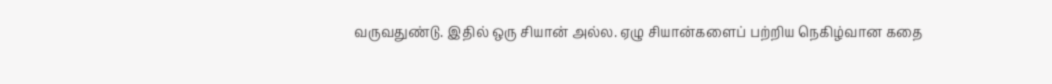வருவதுண்டு. இதில் ஒரு சியான் அல்ல. ஏழு சியான்களைப் பற்றிய நெகிழ்வான கதை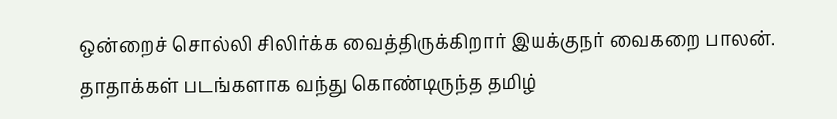ஒன்றைச் சொல்லி சிலிர்க்க வைத்திருக்கிறார் இயக்குநர் வைகறை பாலன். தாதாக்கள் படங்களாக வந்து கொண்டிருந்த தமிழ்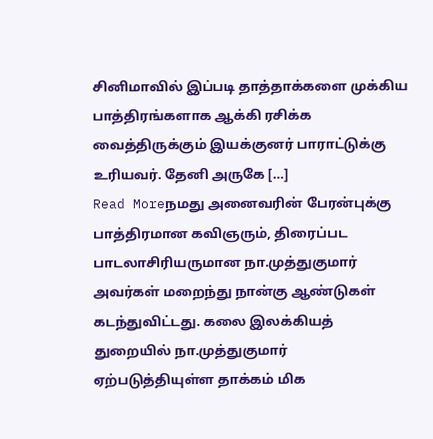சினிமாவில் இப்படி தாத்தாக்களை முக்கிய பாத்திரங்களாக ஆக்கி ரசிக்க வைத்திருக்கும் இயக்குனர் பாராட்டுக்கு உரியவர். தேனி அருகே […]
Read Moreநமது அனைவரின் பேரன்புக்கு பாத்திரமான கவிஞரும், திரைப்பட பாடலாசிரியருமான நா.முத்துகுமார் அவர்கள் மறைந்து நான்கு ஆண்டுகள் கடந்துவிட்டது. கலை இலக்கியத் துறையில் நா.முத்துகுமார் ஏற்படுத்தியுள்ள தாக்கம் மிக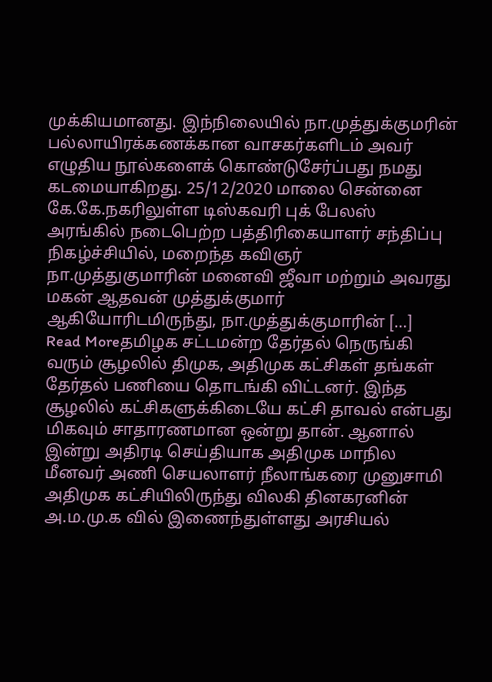முக்கியமானது. இந்நிலையில் நா.முத்துக்குமரின் பல்லாயிரக்கணக்கான வாசகர்களிடம் அவர் எழுதிய நூல்களைக் கொண்டுசேர்ப்பது நமது கடமையாகிறது. 25/12/2020 மாலை சென்னை கே.கே.நகரிலுள்ள டிஸ்கவரி புக் பேலஸ் அரங்கில் நடைபெற்ற பத்திரிகையாளர் சந்திப்பு நிகழ்ச்சியில், மறைந்த கவிஞர் நா.முத்துகுமாரின் மனைவி ஜீவா மற்றும் அவரது மகன் ஆதவன் முத்துக்குமார் ஆகியோரிடமிருந்து, நா.முத்துக்குமாரின் […]
Read Moreதமிழக சட்டமன்ற தேர்தல் நெருங்கி வரும் சூழலில் திமுக, அதிமுக கட்சிகள் தங்கள் தேர்தல் பணியை தொடங்கி விட்டனர். இந்த சூழலில் கட்சிகளுக்கிடையே கட்சி தாவல் என்பது மிகவும் சாதாரணமான ஒன்று தான். ஆனால் இன்று அதிரடி செய்தியாக அதிமுக மாநில மீனவர் அணி செயலாளர் நீலாங்கரை முனுசாமி அதிமுக கட்சியிலிருந்து விலகி தினகரனின் அ.ம.மு.க வில் இணைந்துள்ளது அரசியல்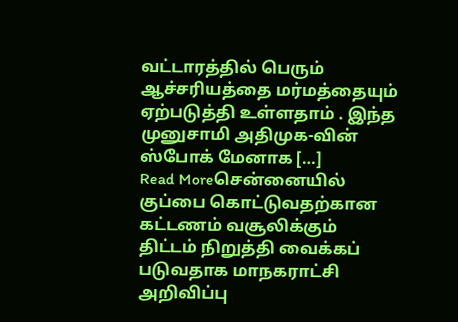வட்டாரத்தில் பெரும் ஆச்சரியத்தை மர்மத்தையும் ஏற்படுத்தி உள்ளதாம் . இந்த முனுசாமி அதிமுக-வின் ஸ்போக் மேனாக […]
Read Moreசென்னையில் குப்பை கொட்டுவதற்கான கட்டணம் வசூலிக்கும் திட்டம் நிறுத்தி வைக்கப் படுவதாக மாநகராட்சி அறிவிப்பு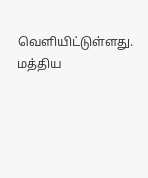வெளியிட்டுள்ளது. மத்திய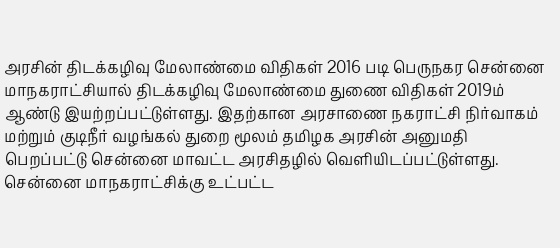அரசின் திடக்கழிவு மேலாண்மை விதிகள் 2016 படி பெருநகர சென்னை மாநகராட்சியால் திடக்கழிவு மேலாண்மை துணை விதிகள் 2019ம் ஆண்டு இயற்றப்பட்டுள்ளது. இதற்கான அரசாணை நகராட்சி நிர்வாகம் மற்றும் குடிநீர் வழங்கல் துறை மூலம் தமிழக அரசின் அனுமதி பெறப்பட்டு சென்னை மாவட்ட அரசிதழில் வெளியிடப்பட்டுள்ளது. சென்னை மாநகராட்சிக்கு உட்பட்ட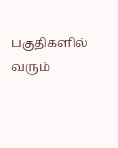பகுதிகளில் வரும்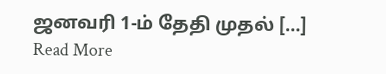ஜனவரி 1-ம் தேதி முதல் […]
Read More